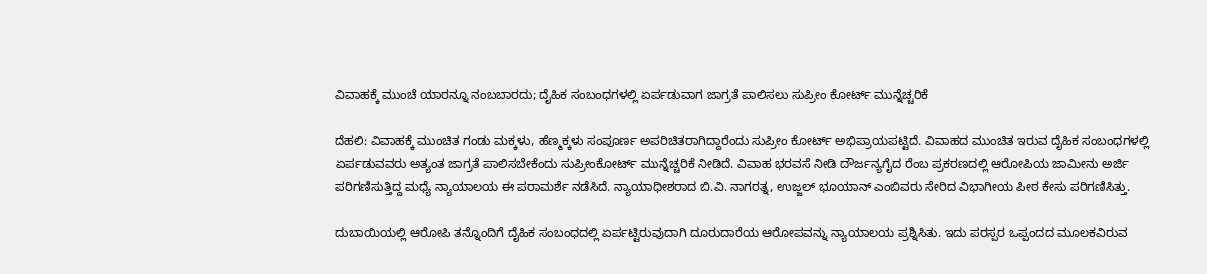ವಿವಾಹಕ್ಕೆ ಮುಂಚೆ ಯಾರನ್ನೂ ನಂಬಬಾರದು; ದೈಹಿಕ ಸಂಬಂಧಗಳಲ್ಲಿ ಏರ್ಪಡುವಾಗ ಜಾಗ್ರತೆ ಪಾಲಿಸಲು ಸುಪ್ರೀಂ ಕೋರ್ಟ್ ಮುನ್ನೆಚ್ಚರಿಕೆ

ದೆಹಲಿ: ವಿವಾಹಕ್ಕೆ ಮುಂಚಿತ ಗಂಡು ಮಕ್ಕಳು, ಹೆಣ್ಮಕ್ಕಳು ಸಂಪೂರ್ಣ ಅಪರಿಚಿತರಾಗಿದ್ದಾರೆಂದು ಸುಪ್ರೀಂ ಕೋರ್ಟ್ ಅಭಿಪ್ರಾಯಪಟ್ಟಿದೆ. ವಿವಾಹದ ಮುಂಚಿತ ಇರುವ ದೈಹಿಕ ಸಂಬಂಧಗಳಲ್ಲಿ ಏರ್ಪಡುವವರು ಅತ್ಯಂತ ಜಾಗ್ರತೆ ಪಾಲಿಸಬೇಕೆಂದು ಸುಪ್ರೀಂಕೋರ್ಟ್ ಮುನ್ನೆಚ್ಚರಿಕೆ ನೀಡಿದೆ. ವಿವಾಹ ಭರವಸೆ ನೀಡಿ ದೌರ್ಜನ್ಯಗೈದ ರೆಂಬ ಪ್ರಕರಣದಲ್ಲಿ ಆರೋಪಿಯ ಜಾಮೀನು ಅರ್ಜಿ ಪರಿಗಣಿಸುತ್ತಿದ್ದ ಮಧ್ಯೆ ನ್ಯಾಯಾಲಯ ಈ ಪರಾಮರ್ಶೆ ನಡೆಸಿದೆ. ನ್ಯಾಯಾಧೀಶರಾದ ಬಿ.ವಿ. ನಾಗರತ್ನ, ಉಜ್ಜಲ್ ಭೂಯಾನ್ ಎಂಬಿವರು ಸೇರಿದ ವಿಭಾಗೀಯ ಪೀಠ ಕೇಸು ಪರಿಗಣಿಸಿತ್ತು.

ದುಬಾಯಿಯಲ್ಲಿ ಆರೋಪಿ ತನ್ನೊಂದಿಗೆ ದೈಹಿಕ ಸಂಬಂಧದಲ್ಲಿ ಏರ್ಪಟ್ಟಿರುವುದಾಗಿ ದೂರುದಾರೆಯ ಆರೋಪವನ್ನು ನ್ಯಾಯಾಲಯ ಪ್ರಶ್ನಿಸಿತು. ಇದು ಪರಸ್ಪರ ಒಪ್ಪಂದದ ಮೂಲಕವಿರುವ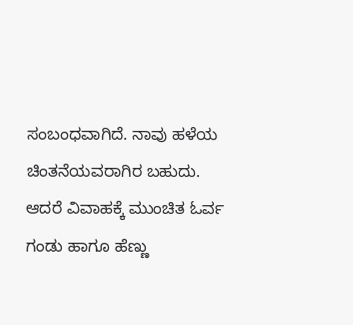ಸಂಬಂಧವಾಗಿದೆ. ನಾವು ಹಳೆಯ ಚಿಂತನೆಯವರಾಗಿರ ಬಹುದು. ಆದರೆ ವಿವಾಹಕ್ಕೆ ಮುಂಚಿತ ಓರ್ವ ಗಂಡು ಹಾಗೂ ಹೆಣ್ಣು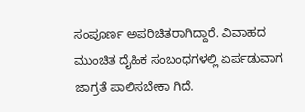ಸಂಪೂರ್ಣ ಅಪರಿಚಿತರಾಗಿದ್ದಾರೆ. ವಿವಾಹದ ಮುಂಚಿತ ದೈಹಿಕ ಸಂಬಂಧಗಳಲ್ಲಿ ಏರ್ಪಡುವಾಗ ಜಾಗ್ರತೆ ಪಾಲಿಸಬೇಕಾ ಗಿದೆ.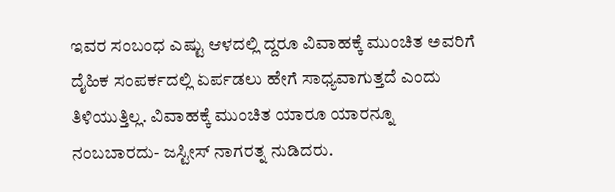ಇವರ ಸಂಬಂಧ ಎಷ್ಟು ಆಳದಲ್ಲಿ ದ್ದರೂ ವಿವಾಹಕ್ಕೆ ಮುಂಚಿತ ಅವರಿಗೆ ದೈಹಿಕ ಸಂಪರ್ಕದಲ್ಲಿ ಏರ್ಪಡಲು ಹೇಗೆ ಸಾಧ್ಯವಾಗುತ್ತದೆ ಎಂದು ತಿಳಿಯುತ್ತಿಲ್ಲ. ವಿವಾಹಕ್ಕೆ ಮುಂಚಿತ ಯಾರೂ ಯಾರನ್ನೂ ನಂಬಬಾರದು- ಜಸ್ಟೀಸ್ ನಾಗರತ್ನ ನುಡಿದರು.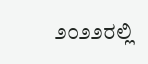೨೦೨೨ರಲ್ಲಿ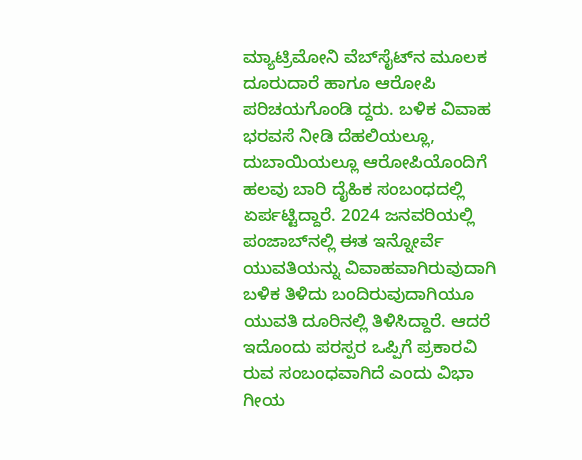ಮ್ಯಾಟ್ರಿಮೋನಿ ವೆಬ್‌ಸೈಟ್‌ನ ಮೂಲಕ ದೂರುದಾರೆ ಹಾಗೂ ಆರೋಪಿ ಪರಿಚಯಗೊಂಡಿ ದ್ದರು. ಬಳಿಕ ವಿವಾಹ ಭರವಸೆ ನೀಡಿ ದೆಹಲಿಯಲ್ಲೂ, ದುಬಾಯಿಯಲ್ಲೂ ಆರೋಪಿಯೊಂದಿಗೆ ಹಲವು ಬಾರಿ ದೈಹಿಕ ಸಂಬಂಧದಲ್ಲಿ ಏರ್ಪಟ್ಟಿದ್ದಾರೆ. 2024 ಜನವರಿಯಲ್ಲಿ ಪಂಜಾಬ್‌ನಲ್ಲಿ ಈತ ಇನ್ನೋರ್ವೆ ಯುವತಿಯನ್ನು ವಿವಾಹವಾಗಿರುವುದಾಗಿ ಬಳಿಕ ತಿಳಿದು ಬಂದಿರುವುದಾಗಿಯೂ ಯುವತಿ ದೂರಿನಲ್ಲಿ ತಿಳಿಸಿದ್ದಾರೆ. ಆದರೆ ಇದೊಂದು ಪರಸ್ಪರ ಒಪ್ಪಿಗೆ ಪ್ರಕಾರವಿ ರುವ ಸಂಬಂಧವಾಗಿದೆ ಎಂದು ವಿಭಾ ಗೀಯ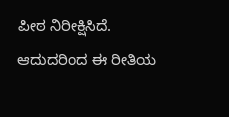ಪೀಠ ನಿರೀಕ್ಷಿಸಿದೆ. ಆದುದರಿಂದ ಈ ರೀತಿಯ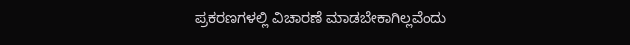ಪ್ರಕರಣಗಳಲ್ಲಿ ವಿಚಾರಣೆ ಮಾಡಬೇಕಾಗಿಲ್ಲವೆಂದು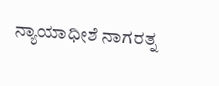ನ್ಯಾಯಾಧೀಶೆ ನಾಗರತ್ನ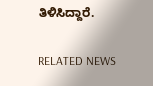ತಿಳಿಸಿದ್ದಾರೆ.

RELATED NEWS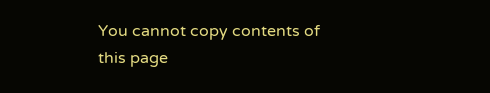You cannot copy contents of this page